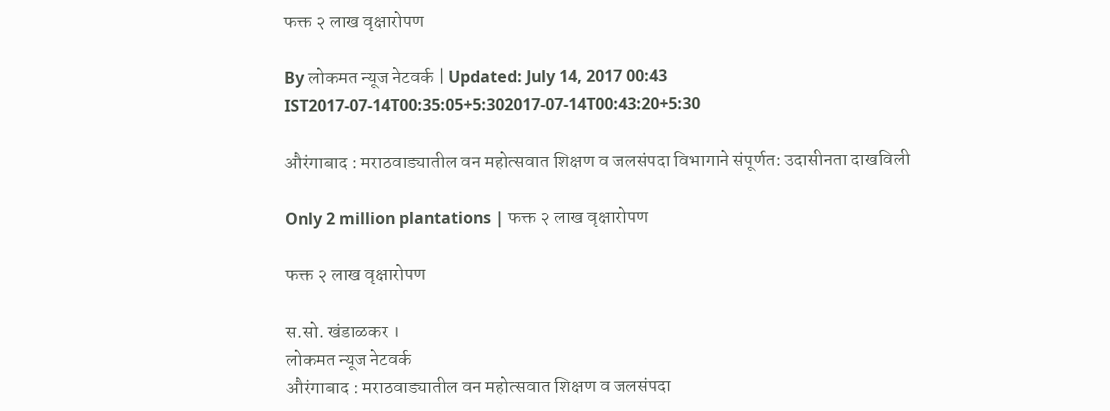फक्त २ लाख वृक्षारोपण

By लोकमत न्यूज नेटवर्क | Updated: July 14, 2017 00:43 IST2017-07-14T00:35:05+5:302017-07-14T00:43:20+5:30

औरंगाबाद : मराठवाड्यातील वन महोत्सवात शिक्षण व जलसंपदा विभागाने संपूर्णत: उदासीनता दाखविली

Only 2 million plantations | फक्त २ लाख वृक्षारोपण

फक्त २ लाख वृक्षारोपण

स.सो. खंडाळकर ।
लोकमत न्यूज नेटवर्क
औरंगाबाद : मराठवाड्यातील वन महोत्सवात शिक्षण व जलसंपदा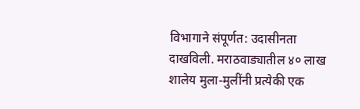विभागाने संपूर्णत: उदासीनता दाखविली. मराठवाड्यातील ४० लाख शालेय मुला-मुलींनी प्रत्येकी एक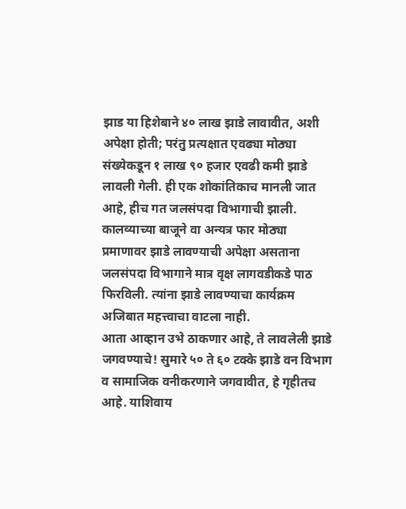झाड या हिशेबाने ४० लाख झाडे लावावीत, अशी अपेक्षा होती; परंतु प्रत्यक्षात एवढ्या मोठ्या संख्येकडून १ लाख ९० हजार एवढी कमी झाडे लावली गेली. ही एक शोकांतिकाच मानली जात आहे, हीच गत जलसंपदा विभागाची झाली. कालव्याच्या बाजूने वा अन्यत्र फार मोठ्या प्रमाणावर झाडे लावण्याची अपेक्षा असताना जलसंपदा विभागाने मात्र वृक्ष लागवडीकडे पाठ फिरविली. त्यांना झाडे लावण्याचा कार्यक्रम अजिबात महत्त्वाचा वाटला नाही.
आता आव्हान उभे ठाकणार आहे, ते लावलेली झाडे जगवण्याचे! सुमारे ५० ते ६० टक्के झाडे वन विभाग व सामाजिक वनीकरणाने जगवावीत, हे गृहीतच आहे. याशिवाय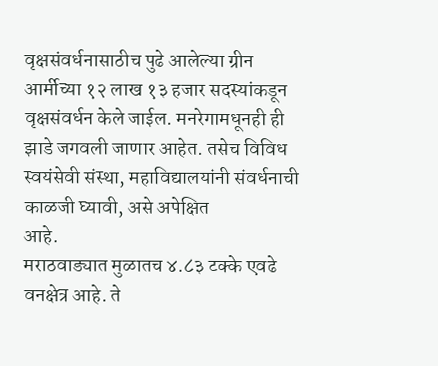वृक्षसंवर्धनासाठीच पुढे आलेल्या ग्रीन आर्मीच्या १२ लाख १३ हजार सदस्यांकडून वृक्षसंवर्धन केले जाईल. मनरेगामधूनही ही झाडे जगवली जाणार आहेत. तसेच विविध स्वयंसेवी संस्था, महाविद्यालयांनी संवर्धनाची काळजी घ्यावी, असे अपेक्षित
आहे.
मराठवाड्यात मुळातच ४.८३ टक्के एवढे वनक्षेत्र आहे. ते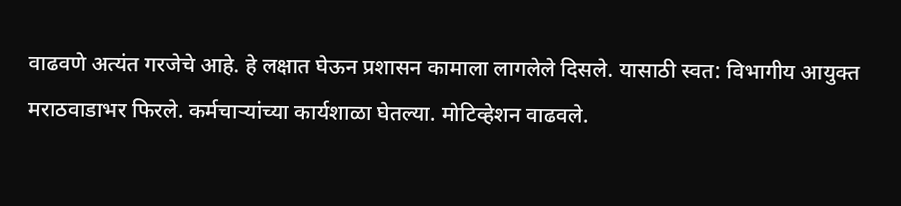वाढवणे अत्यंत गरजेचे आहे. हे लक्षात घेऊन प्रशासन कामाला लागलेले दिसले. यासाठी स्वत: विभागीय आयुक्त मराठवाडाभर फिरले. कर्मचाऱ्यांच्या कार्यशाळा घेतल्या. मोटिव्हेशन वाढवले.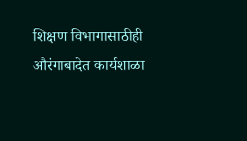शिक्षण विभागासाठीही औरंगाबादेत कार्यशाळा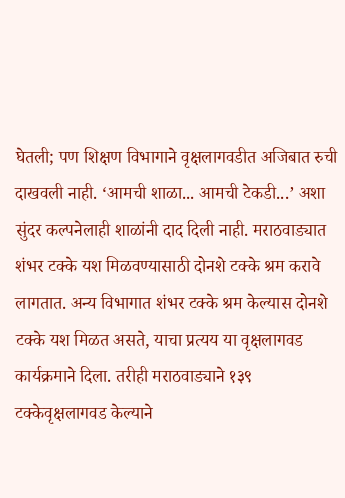घेतली; पण शिक्षण विभागाने वृक्षलागवडीत अजिबात रुची दाखवली नाही. ‘आमची शाळा... आमची टेकडी...’ अशा सुंदर कल्पनेलाही शाळांनी दाद दिली नाही. मराठवाड्यात शंभर टक्के यश मिळवण्यासाठी दोनशे टक्के श्रम करावे लागतात. अन्य विभागात शंभर टक्के श्रम केल्यास दोनशे टक्के यश मिळत असते, याचा प्रत्यय या वृक्षलागवड कार्यक्रमाने दिला. तरीही मराठवाड्याने १३९ टक्केवृक्षलागवड केल्याने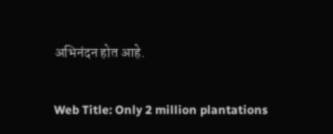अभिनंदन होत आहे.

Web Title: Only 2 million plantations